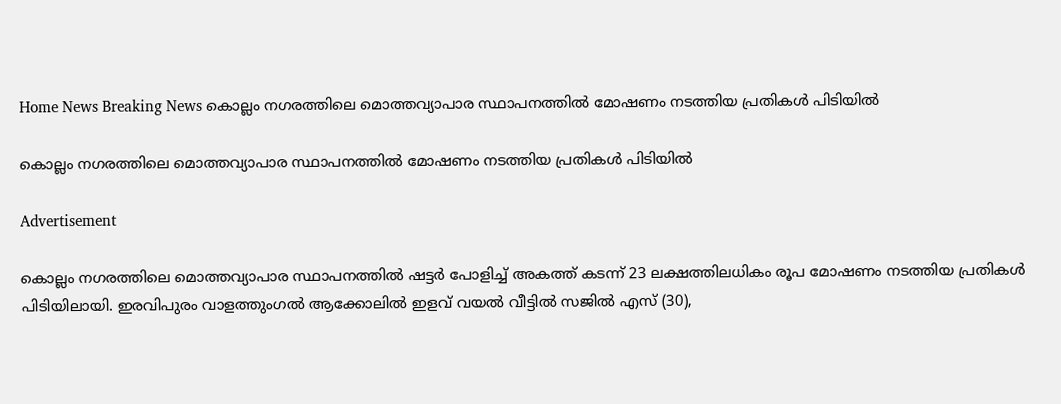Home News Breaking News കൊല്ലം നഗരത്തിലെ മൊത്തവ്യാപാര സ്ഥാപനത്തിൽ മോഷണം നടത്തിയ പ്രതികൾ പിടിയിൽ

കൊല്ലം നഗരത്തിലെ മൊത്തവ്യാപാര സ്ഥാപനത്തിൽ മോഷണം നടത്തിയ പ്രതികൾ പിടിയിൽ

Advertisement

കൊല്ലം നഗരത്തിലെ മൊത്തവ്യാപാര സ്ഥാപനത്തിൽ ഷട്ടർ പോളിച്ച് അകത്ത് കടന്ന് 23 ലക്ഷത്തിലധികം രൂപ മോഷണം നടത്തിയ പ്രതികൾ പിടിയിലായി. ഇരവിപുരം വാളത്തുംഗൽ ആക്കോലിൽ ഇളവ് വയൽ വീട്ടിൽ സജിൽ എസ് (30),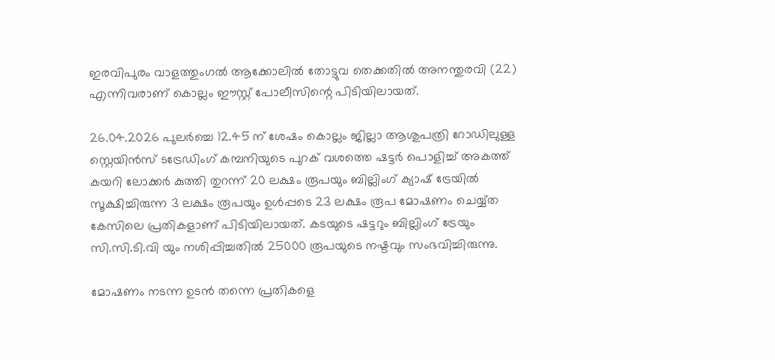ഇരവിപുരം വാളത്തുംഗൽ ആക്കോലിൽ തോട്ടുവ തെക്കതിൽ അനന്തുരവി (22) എന്നിവരാണ് കൊല്ലം ഈസ്റ്റ് പോലീസിന്റെ പിടിയിലായത്.

26.04.2026 പുലർച്ചെ 12.45 ന് ശേഷം കൊല്ലം ജില്ലാ ആശുപത്രി റോഡിലുള്ള സ്റ്റെയിൻസ് ടട്രേഡിംഗ് കമ്പനിയുടെ പുറക് വശത്തെ ഷട്ടർ പൊളിച്ച് അകത്ത് കയറി ലോക്കർ കുത്തി തുറന്ന് 20 ലക്ഷം രൂപയും ബില്ലിംഗ് ക്യാഷ് ട്രേയിൽ സൂക്ഷിച്ചിരുന്ന 3 ലക്ഷം രൂപയും ഉൾപ്പടെ 23 ലക്ഷം രൂപ മോഷണം ചെയ്യ്ത കേസിലെ പ്രതികളാണ് പിടിയിലായത്. കടയുടെ ഷട്ടറും ബില്ലിംഗ് ട്രേയും സി.സി.ടി.വി യും നശിപ്പിച്ചതിൽ 25000 രൂപയുടെ നഷ്ടവും സംഭവിച്ചിരുന്നു.

മോഷണം നടന്ന ഉടൻ തന്നെ പ്രതികളെ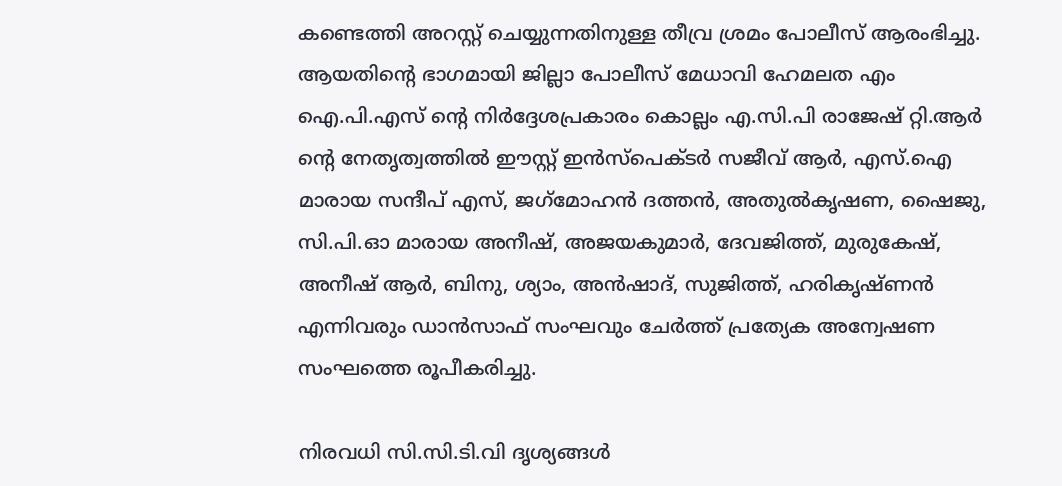കണ്ടെത്തി അറസ്റ്റ് ചെയ്യുന്നതിനുള്ള തീവ്ര ശ്രമം പോലീസ് ആരംഭിച്ചു. ആയതിന്റെ ഭാഗമായി ജില്ലാ പോലീസ് മേധാവി ഹേമലത എം ഐ.പി.എസ് ന്റെ നിർദ്ദേശപ്രകാരം കൊല്ലം എ.സി.പി രാജേഷ് റ്റി.ആർ ന്റെ നേതൃത്വത്തിൽ ഈസ്റ്റ് ഇൻസ്‌പെക്ടർ സജീവ് ആർ, എസ്.ഐ മാരായ സന്ദീപ് എസ്, ജഗ്‌മോഹൻ ദത്തൻ, അതുൽകൃഷണ, ഷൈജു, സി.പി.ഓ മാരായ അനീഷ്, അജയകുമാർ, ദേവജിത്ത്, മുരുകേഷ്, അനീഷ് ആർ, ബിനു, ശ്യാം, അൻഷാദ്, സുജിത്ത്, ഹരികൃഷ്ണൻ എന്നിവരും ഡാൻസാഫ് സംഘവും ചേർത്ത് പ്രത്യേക അന്വേഷണ സംഘത്തെ രൂപീകരിച്ചു.

നിരവധി സി.സി.ടി.വി ദൃശ്യങ്ങൾ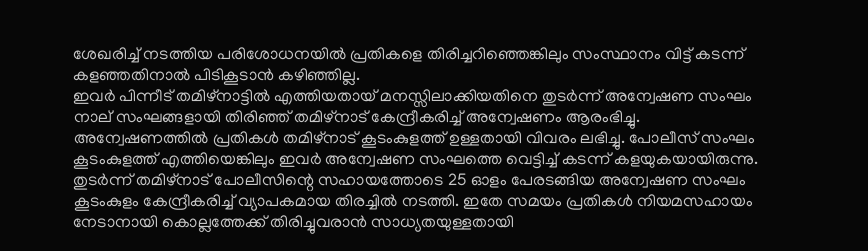ശേഖരിച്ച് നടത്തിയ പരിശോധനയിൽ പ്രതികളെ തിരിച്ചറിഞ്ഞെങ്കിലും സംസ്ഥാനം വിട്ട് കടന്ന് കളഞ്ഞതിനാൽ പിടികൂടാൻ കഴിഞ്ഞില്ല.
ഇവർ പിന്നീട് തമിഴ്‌നാട്ടിൽ എത്തിയതായ് മനസ്സിലാക്കിയതിനെ തുടർന്ന് അന്വേഷണ സംഘം നാല് സംഘങ്ങളായി തിരിഞ്ഞ് തമിഴ്‌നാട് കേന്ദ്രീകരിച്ച് അന്വേഷണം ആരംഭിച്ചു. അന്വേഷണത്തിൽ പ്രതികൾ തമിഴ്‌നാട് കൂടംകുളത്ത് ഉള്ളതായി വിവരം ലഭിച്ചു. പോലീസ് സംഘം കൂടംകുളത്ത് എത്തിയെങ്കിലും ഇവർ അന്വേഷണ സംഘത്തെ വെട്ടിച്ച് കടന്ന് കളയുകയായിരുന്നു. തുടർന്ന് തമിഴ്‌നാട് പോലീസിന്റെ സഹായത്തോടെ 25 ഓളം പേരടങ്ങിയ അന്വേഷണ സംഘം കൂടംകുളം കേന്ദ്രീകരിച്ച് വ്യാപകമായ തിരച്ചിൽ നടത്തി. ഇതേ സമയം പ്രതികൾ നിയമസഹായം നേടാനായി കൊല്ലത്തേക്ക് തിരിച്ചുവരാൻ സാധ്യതയുള്ളതായി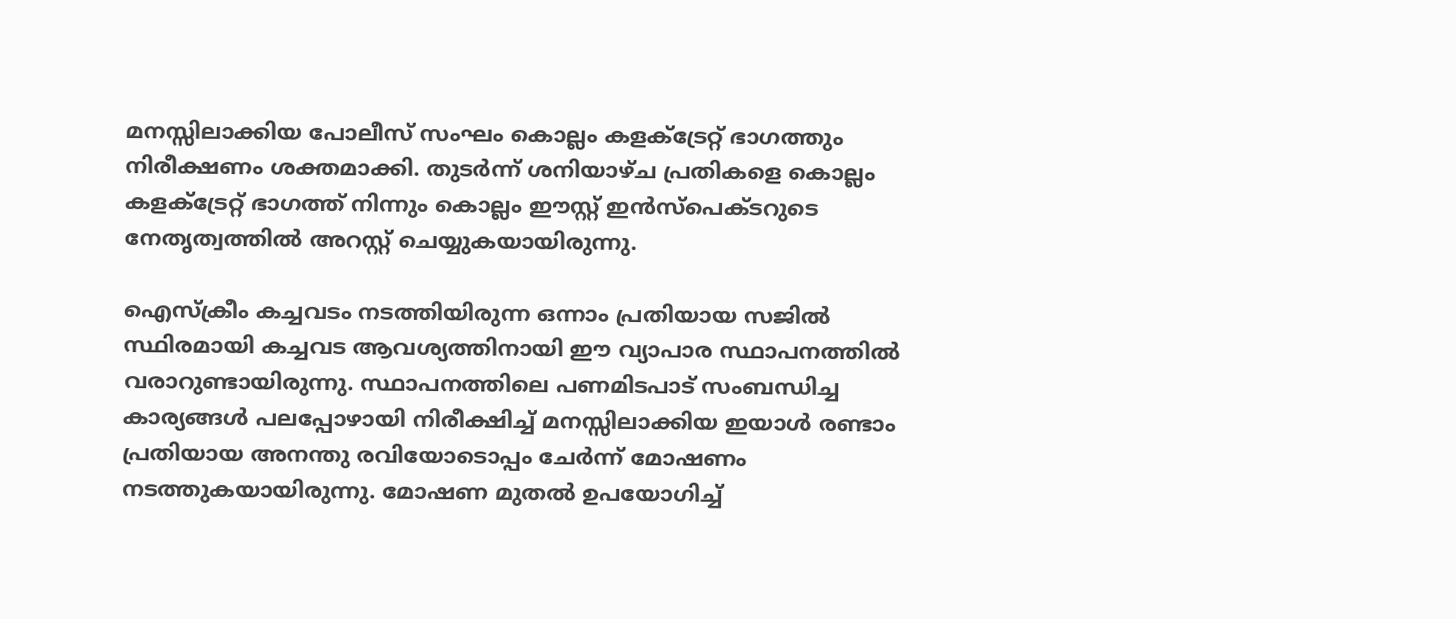മനസ്സിലാക്കിയ പോലീസ് സംഘം കൊല്ലം കളക്‌ട്രേറ്റ് ഭാഗത്തും നിരീക്ഷണം ശക്തമാക്കി. തുടർന്ന് ശനിയാഴ്ച പ്രതികളെ കൊല്ലം കളക്‌ട്രേറ്റ് ഭാഗത്ത് നിന്നും കൊല്ലം ഈസ്റ്റ് ഇൻസ്‌പെക്ടറുടെ നേതൃത്വത്തിൽ അറസ്റ്റ് ചെയ്യുകയായിരുന്നു.

ഐസ്‌ക്രീം കച്ചവടം നടത്തിയിരുന്ന ഒന്നാം പ്രതിയായ സജിൽ സ്ഥിരമായി കച്ചവട ആവശ്യത്തിനായി ഈ വ്യാപാര സ്ഥാപനത്തിൽ വരാറുണ്ടായിരുന്നു. സ്ഥാപനത്തിലെ പണമിടപാട് സംബന്ധിച്ച കാര്യങ്ങൾ പലപ്പോഴായി നിരീക്ഷിച്ച് മനസ്സിലാക്കിയ ഇയാൾ രണ്ടാം പ്രതിയായ അനന്തു രവിയോടൊപ്പം ചേർന്ന് മോഷണം നടത്തുകയായിരുന്നു. മോഷണ മുതൽ ഉപയോഗിച്ച്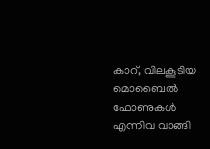കാറ്, വിലകൂടിയ മൊബൈൽ ഫോണുകൾ എന്നിവ വാങ്ങി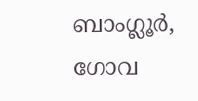ബാംഗ്ലൂർ, ഗോവ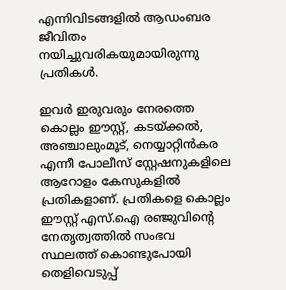എന്നിവിടങ്ങളിൽ ആഡംബര ജീവിതം നയിച്ചുവരികയുമായിരുന്നു പ്രതികൾ.

ഇവർ ഇരുവരും നേരത്തെ കൊല്ലം ഈസ്റ്റ്, കടയ്ക്കൽ, അഞ്ചാലുംമൂട്, നെയ്യാറ്റിൻകര എന്നീ പോലീസ് സ്റ്റേഷനുകളിലെ ആറോളം കേസുകളിൽ പ്രതികളാണ്. പ്രതികളെ കൊല്ലം ഈസ്റ്റ് എസ്.ഐ രഞ്ജുവിന്റെ നേതൃത്വത്തിൽ സംഭവ സ്ഥലത്ത് കൊണ്ടുപോയി തെളിവെടുപ്പ്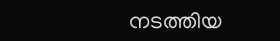നടത്തിയ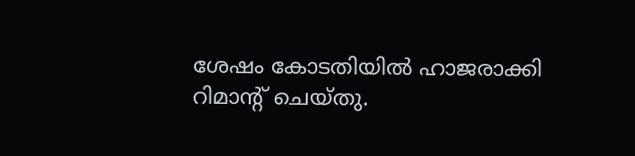ശേഷം കോടതിയിൽ ഹാജരാക്കി റിമാന്റ് ചെയ്തു.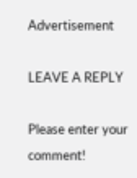Advertisement

LEAVE A REPLY

Please enter your comment!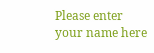Please enter your name here